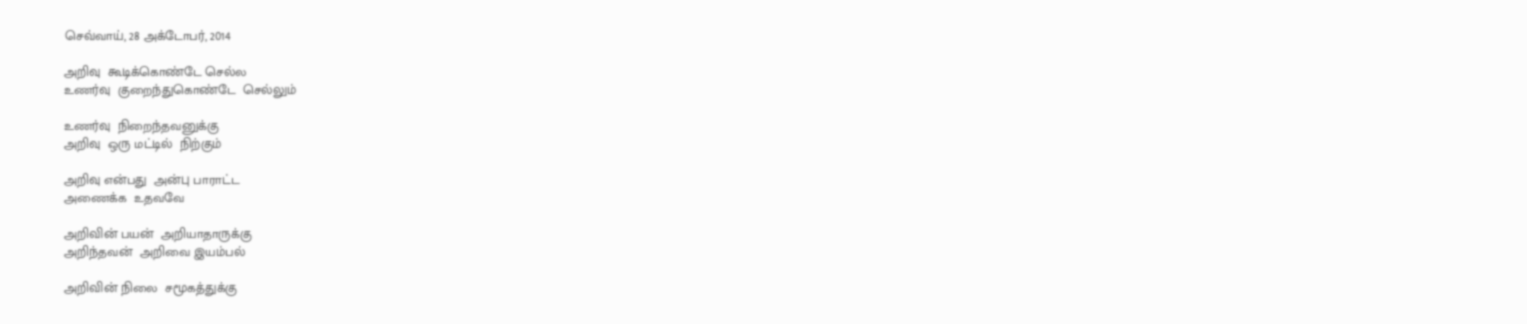செவ்வாய், 28 அக்டோபர், 2014

அறிவு  கூடிக்கொண்டே செல்ல
உணர்வு  குறைந்துகொண்டே  செல்லும்

உணர்வு  நிறைந்தவனுக்கு
அறிவு  ஒரு மட்டில்  நிற்கும்

அறிவு என்பது  அன்பு பாராட்ட
அணைக்க  உதவவே

அறிவின் பயன்  அறியாதாருக்கு
அறிந்தவன்  அறிவை இயம்பல்

அறிவின் நிலை  சமூகத்துக்கு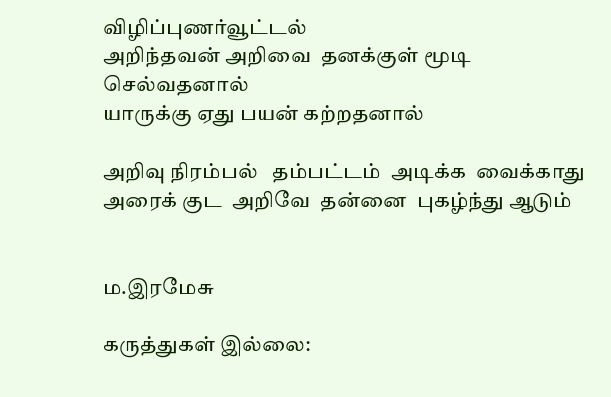விழிப்புணர்வூட்டல்
அறிந்தவன் அறிவை  தனக்குள் மூடி  செல்வதனால்
யாருக்கு ஏது பயன் கற்றதனால்

அறிவு நிரம்பல்   தம்பட்டம்  அடிக்க  வைக்காது
அரைக் குட  அறிவே  தன்னை  புகழ்ந்து ஆடும்


ம.இரமேசு

கருத்துகள் இல்லை: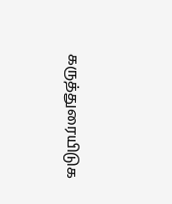கருத்துரையிடுக